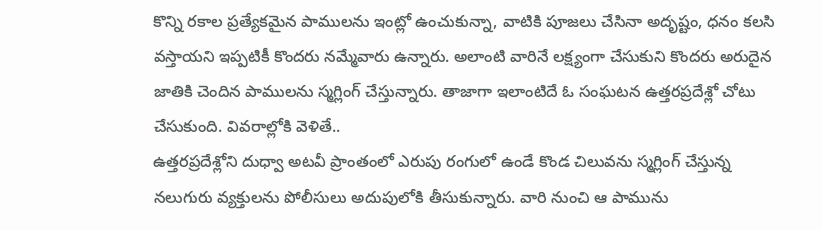కొన్ని రకాల ప్రత్యేకమైన పాములను ఇంట్లో ఉంచుకున్నా, వాటికి పూజలు చేసినా అదృష్టం, ధనం కలసి వస్తాయని ఇప్పటికీ కొందరు నమ్మేవారు ఉన్నారు. అలాంటి వారినే లక్ష్యంగా చేసుకుని కొందరు అరుదైన జాతికి చెందిన పాములను స్మగ్లింగ్ చేస్తున్నారు. తాజాగా ఇలాంటిదే ఓ సంఘటన ఉత్తరప్రదేశ్లో చోటు చేసుకుంది. వివరాల్లోకి వెళితే..
ఉత్తరప్రదేశ్లోని దుధ్వా అటవీ ప్రాంతంలో ఎరుపు రంగులో ఉండే కొండ చిలువను స్మగ్లింగ్ చేస్తున్న నలుగురు వ్యక్తులను పోలీసులు అదుపులోకి తీసుకున్నారు. వారి నుంచి ఆ పామును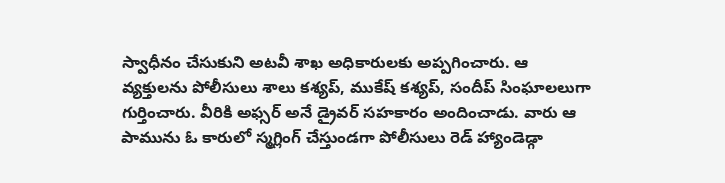స్వాధీనం చేసుకుని అటవీ శాఖ అధికారులకు అప్పగించారు. ఆ వ్యక్తులను పోలీసులు శాలు కశ్యప్, ముకేష్ కశ్యప్, సందీప్ సింఘాలలుగా గుర్తించారు. వీరికి అఫ్సర్ అనే డ్రైవర్ సహకారం అందించాడు. వారు ఆ పామును ఓ కారులో స్మగ్లింగ్ చేస్తుండగా పోలీసులు రెడ్ హ్యాండెడ్గా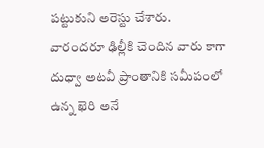పట్టుకుని అరెస్టు చేశారు.
వారందరూ ఢిల్లీకి చెందిన వారు కాగా దుధ్వా అటవీ ప్రాంతానికి సమీపంలో ఉన్న ఖెరి అనే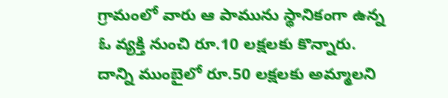గ్రామంలో వారు ఆ పామును స్థానికంగా ఉన్న ఓ వ్యక్తి నుంచి రూ.10 లక్షలకు కొన్నారు. దాన్ని ముంబైలో రూ.50 లక్షలకు అమ్మాలని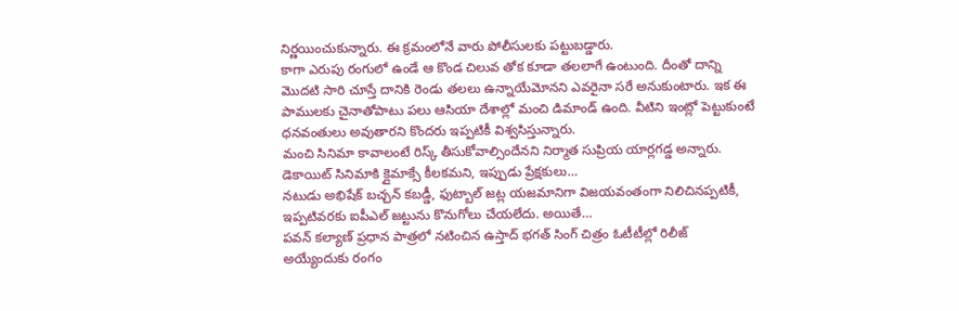నిర్ణయించుకున్నారు. ఈ క్రమంలోనే వారు పోలీసులకు పట్టుబడ్డారు.
కాగా ఎరుపు రంగులో ఉండే ఆ కొండ చిలువ తోక కూడా తలలాగే ఉంటుంది. దీంతో దాన్ని మొదటి సారి చూస్తే దానికి రెండు తలలు ఉన్నాయేమోనని ఎవరైనా సరే అనుకుంటారు. ఇక ఈ పాములకు చైనాతోపాటు పలు ఆసియా దేశాల్లో మంచి డిమాండ్ ఉంది. వీటిని ఇంట్లో పెట్టుకుంటే ధనవంతులు అవుతారని కొందరు ఇప్పటికీ విశ్వసిస్తున్నారు.
మంచి సినిమా కావాలంటే రిస్క్ తీసుకోవాల్సిందేనని నిర్మాత సుప్రియ యార్లగడ్డ అన్నారు. డెకాయిట్ సినిమాకి క్లైమాక్సే కీలకమని, ఇప్పుడు ప్రేక్షకులు…
నటుడు అభిషేక్ బచ్చన్ కబడ్డీ, ఫుట్బాల్ జట్ల యజమానిగా విజయవంతంగా నిలిచినప్పటికీ, ఇప్పటివరకు ఐపీఎల్ జట్టును కొనుగోలు చేయలేదు. అయితే…
పవన్ కల్యాణ్ ప్రధాన పాత్రలో నటించిన ఉస్తాద్ భగత్ సింగ్ చిత్రం ఓటీటీల్లో రిలీజ్ అయ్యేందుకు రంగం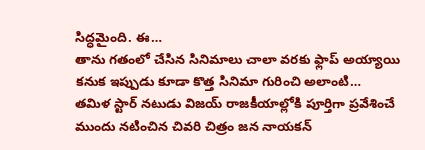సిద్ధమైంది. ఈ…
తాను గతంలో చేసిన సినిమాలు చాలా వరకు ఫ్లాప్ అయ్యాయి కనుక ఇప్పుడు కూడా కొత్త సినిమా గురించి అలాంటి…
తమిళ స్టార్ నటుడు విజయ్ రాజకీయాల్లోకి పూర్తిగా ప్రవేశించే ముందు నటించిన చివరి చిత్రం జన నాయకన్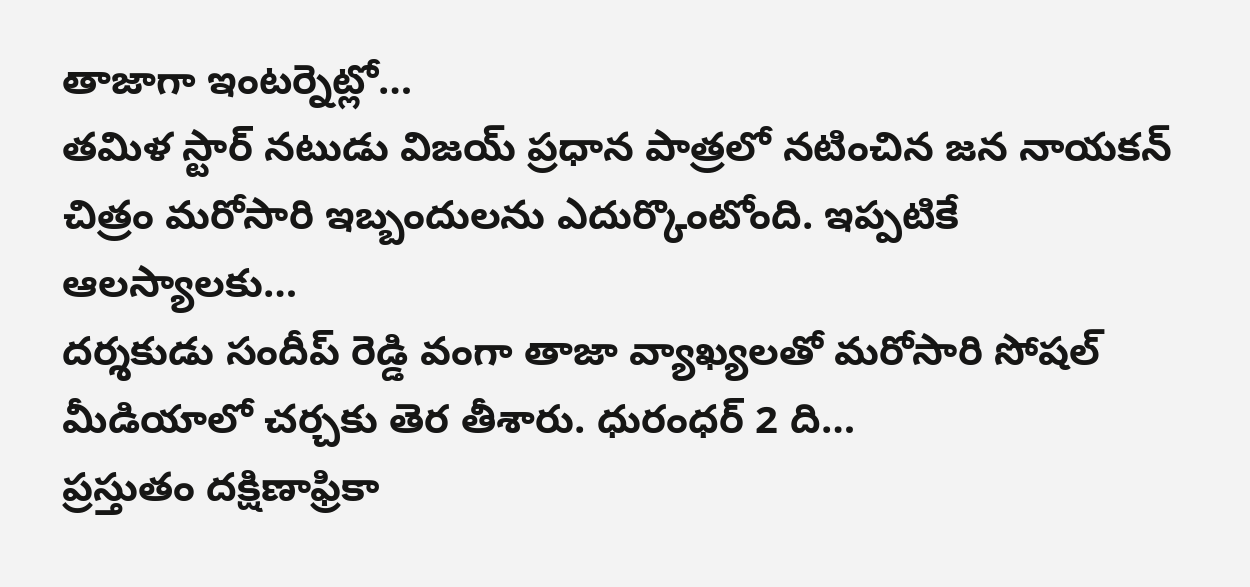తాజాగా ఇంటర్నెట్లో…
తమిళ స్టార్ నటుడు విజయ్ ప్రధాన పాత్రలో నటించిన జన నాయకన్ చిత్రం మరోసారి ఇబ్బందులను ఎదుర్కొంటోంది. ఇప్పటికే ఆలస్యాలకు…
దర్శకుడు సందీప్ రెడ్డి వంగా తాజా వ్యాఖ్యలతో మరోసారి సోషల్ మీడియాలో చర్చకు తెర తీశారు. ధురంధర్ 2 ది…
ప్రస్తుతం దక్షిణాఫ్రికా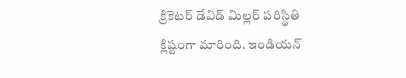క్రికెటర్ డేవిడ్ మిల్లర్ పరిస్థితి క్లిష్టంగా మారింది. ఇండియన్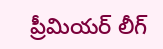ప్రీమియర్ లీగ్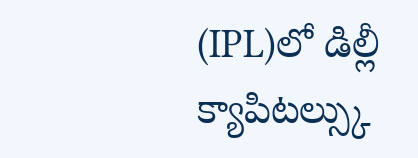(IPL)లో డిల్లీ క్యాపిటల్స్కు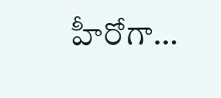హీరోగా…